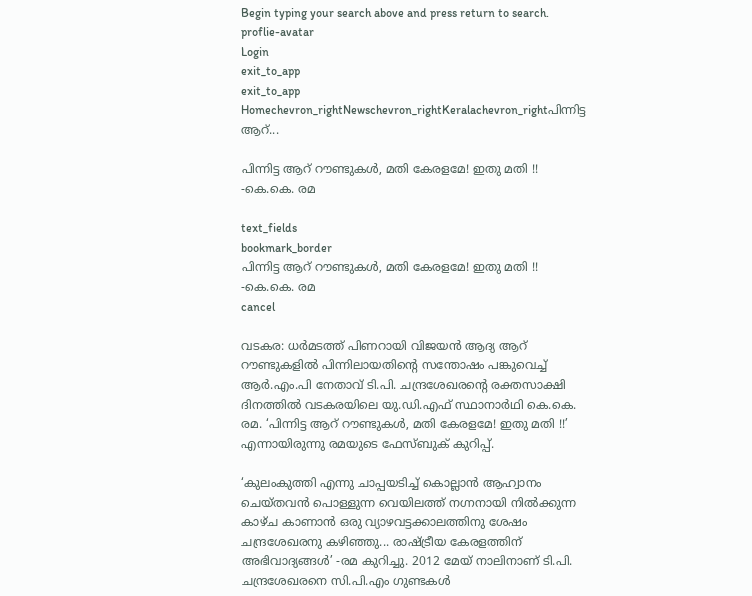Begin typing your search above and press return to search.
proflie-avatar
Login
exit_to_app
exit_to_app
Homechevron_rightNewschevron_rightKeralachevron_rightപിന്നിട്ട ആറ്...

പിന്നിട്ട ആറ് റൗണ്ടുകൾ, മതി കേരളമേ! ഇതു മതി !! -കെ.കെ. രമ

text_fields
bookmark_border
പിന്നിട്ട ആറ് റൗണ്ടുകൾ, മതി കേരളമേ! ഇതു മതി !! -കെ.കെ. രമ
cancel

വടകര: ധർമടത്ത് പിണറായി വിജയൻ ആദ്യ ആറ് റൗണ്ടുകളിൽ പിന്നിലായതിന്റെ സന്തോഷം പങ്കുവെച്ച് ആർ.എം.പി നേതാവ് ടി.പി. ചന്ദ്രശേഖരന്റെ രക്തസാക്ഷി ദിനത്തിൽ വടകരയിലെ യു.ഡി.എഫ് സ്ഥാനാർഥി കെ.കെ. രമ. ‘പിന്നിട്ട ആറ് റൗണ്ടുകൾ, മതി കേരളമേ! ഇതു മതി !!’ എന്നായിരുന്നു രമയുടെ ഫേസ്ബുക് കുറിപ്പ്.

‘കുലംകുത്തി എന്നു ചാപ്പയടിച്ച് കൊല്ലാൻ ആഹ്വാനം ചെയ്തവൻ പൊള്ളുന്ന വെയിലത്ത് നഗ്നനായി നിൽക്കുന്ന കാഴ്ച കാണാൻ ഒരു വ്യാഴവട്ടക്കാലത്തിനു ശേഷം ചന്ദ്രശേഖരനു കഴിഞ്ഞു... രാഷ്ട്രീയ കേരളത്തിന് അഭിവാദ്യങ്ങൾ’ -രമ കുറിച്ചു. 2012 മേയ് നാലിനാണ് ടി.പി. ചന്ദ്രശേഖരനെ സി.പി.എം ഗുണ്ടകൾ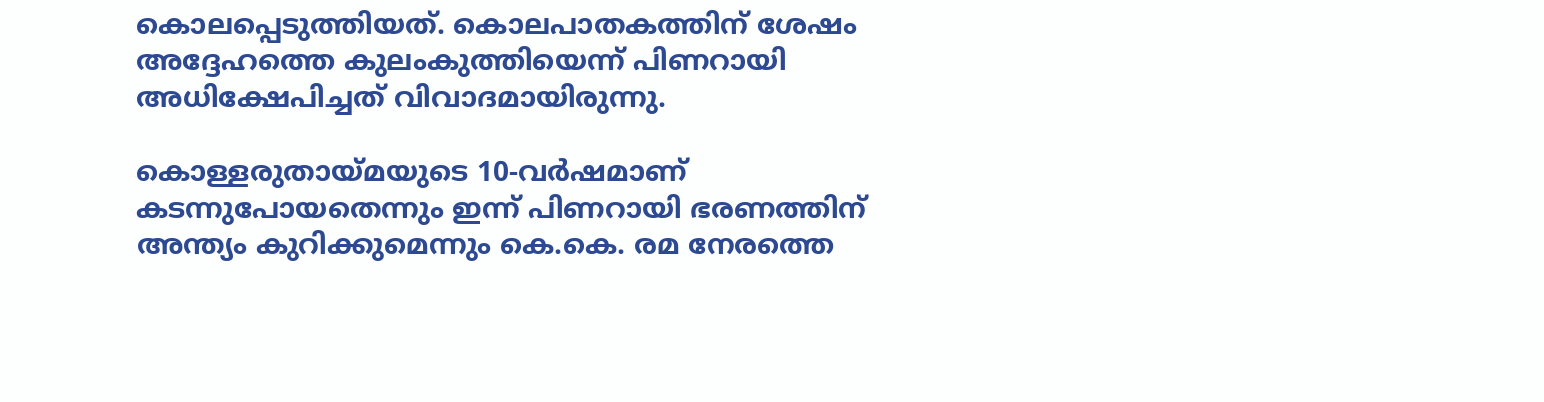കൊലപ്പെടുത്തിയത്. കൊലപാതകത്തിന് ശേഷം അദ്ദേഹത്തെ കുലംകുത്തിയെന്ന് പിണറായി അധിക്ഷേപിച്ചത് വിവാദമായിരുന്നു.

കൊള്ളരുതായ്മയുടെ 10-വർഷമാണ് കടന്നുപോയതെന്നും ഇന്ന് പിണറായി ഭരണത്തിന് അന്ത്യം കുറിക്കുമെന്നും കെ.കെ. രമ നേരത്തെ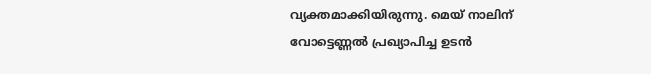വ്യക്തമാക്കിയിരുന്നു. മെയ് നാലിന് വോട്ടെണ്ണൽ പ്രഖ്യാപിച്ച ഉടൻ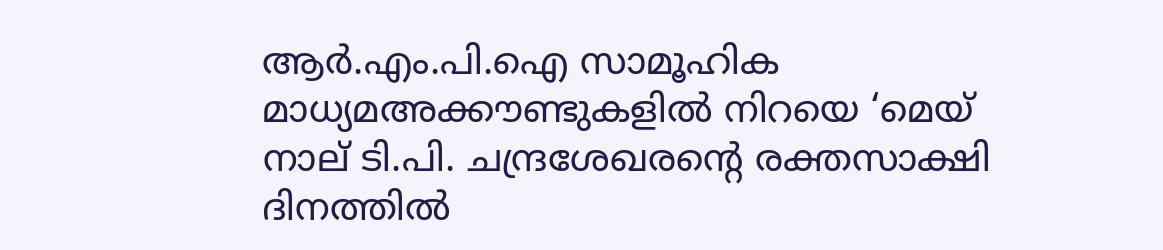ആർ.എം.പി.ഐ സാമൂഹിക മാധ്യമഅക്കൗണ്ടുകളിൽ നിറയെ ‘മെയ് നാല് ടി.പി. ചന്ദ്രശേഖരന്റെ രക്തസാക്ഷി ദിനത്തിൽ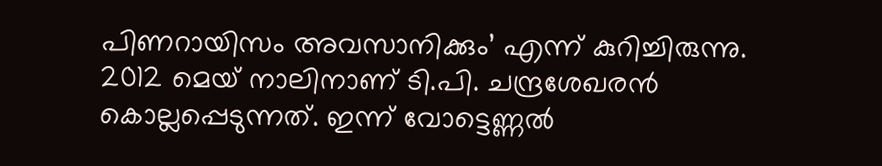പിണറായിസം അവസാനിക്കും’ എന്ന് കുറിച്ചിരുന്നു. 2012 മെയ് നാലിനാണ് ടി.പി. ചന്ദ്രശേഖരൻ കൊല്ലപ്പെടുന്നത്. ഇന്ന് വോട്ടെണ്ണൽ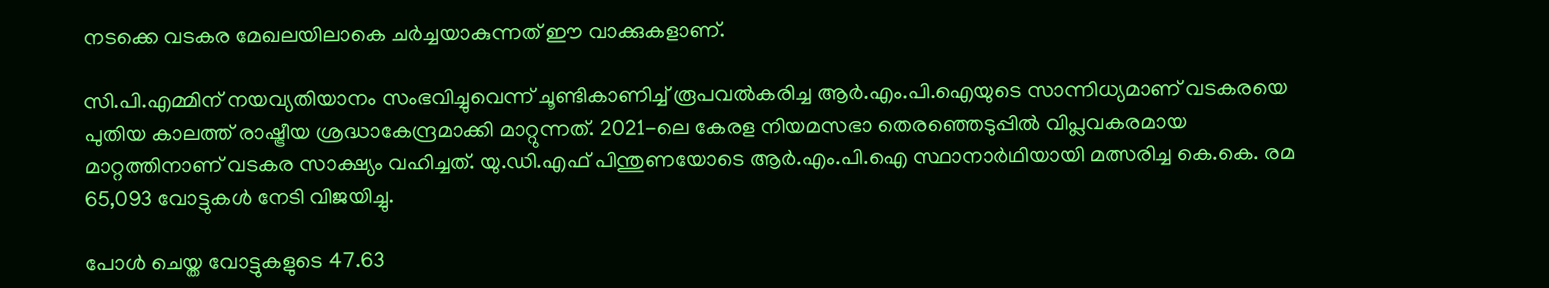നടക്കെ വടകര മേഖലയിലാകെ ചർച്ചയാകുന്നത് ഈ വാക്കുകളാണ്.

സി.പി.എമ്മിന് നയവ്യതിയാനം സംഭവിച്ചുവെന്ന് ചൂണ്ടികാണിച്ച് രൂപവൽകരിച്ച ആർ.എം.പി.ഐയുടെ സാന്നിധ്യമാണ് വടകരയെ പുതിയ കാലത്ത് രാഷ്ട്രീയ ശ്രദ്ധാകേന്ദ്രമാക്കി മാറ്റുന്നത്. 2021-ലെ കേരള നിയമസഭാ തെരഞ്ഞെടുപ്പിൽ വിപ്ലവകരമായ മാറ്റത്തിനാണ് വടകര സാക്ഷ്യം വഹിച്ചത്. യു.ഡി.എഫ് പിന്തുണയോടെ ആർ.എം.പി.ഐ സ്ഥാനാർഥിയായി മത്സരിച്ച കെ.കെ. രമ 65,093 വോട്ടുകൾ നേടി വിജയിച്ചു.

പോൾ ചെയ്ത വോട്ടുകളുടെ 47.63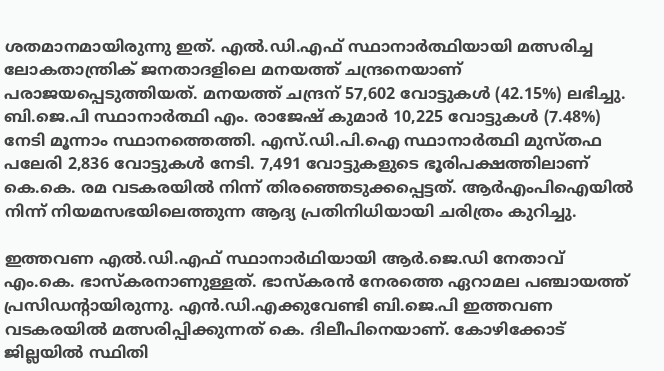ശതമാനമായിരുന്നു ഇത്. എൽ.ഡി.എഫ് സ്ഥാനാർത്ഥിയായി മത്സരിച്ച ലോകതാന്ത്രിക് ജനതാദളിലെ മനയത്ത് ചന്ദ്രനെയാണ് പരാജയപ്പെടുത്തിയത്. മനയത്ത് ചന്ദ്രന് 57,602 വോട്ടുകൾ (42.15%) ലഭിച്ചു. ബി.ജെ.പി സ്ഥാനാർത്ഥി എം. രാജേഷ് കുമാർ 10,225 വോട്ടുകൾ (7.48%) നേടി മൂന്നാം സ്ഥാനത്തെത്തി. എസ്.ഡി.പി.ഐ സ്ഥാനാർത്ഥി മുസ്തഫ പലേരി 2,836 വോട്ടുകൾ നേടി. 7,491 വോട്ടുകളുടെ ഭൂരിപക്ഷത്തിലാണ് കെ.കെ. രമ വടകരയിൽ നിന്ന് തിരഞ്ഞെടുക്കപ്പെട്ടത്. ആർഎംപിഐയിൽ നിന്ന് നിയമസഭയിലെത്തുന്ന ആദ്യ പ്രതിനിധിയായി ചരിത്രം കുറിച്ചു.

ഇത്തവണ എൽ.ഡി.എഫ് സ്ഥാനാർഥിയായി ആർ.ജെ.ഡി നേതാവ് എം.കെ. ഭാസ്കരനാണുള്ളത്. ഭാസ്കരൻ നേരത്തെ ഏറാമല പഞ്ചായത്ത് പ്രസിഡന്‍റായിരുന്നു. എൻ.ഡി.എക്കുവേണ്ടി ബി.ജെ.പി ഇത്തവണ വടകരയിൽ മത്സരിപ്പിക്കുന്നത് കെ. ദിലീപിനെയാണ്. കോഴിക്കോട് ജില്ലയിൽ സ്ഥിതി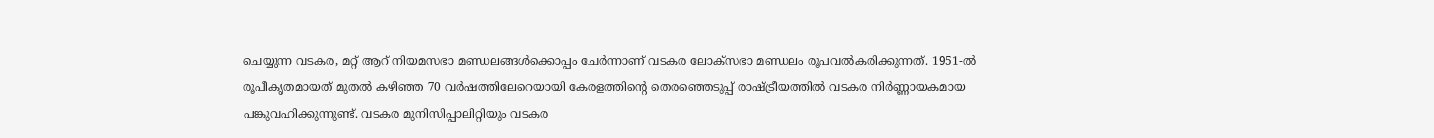ചെയ്യുന്ന വടകര, മറ്റ് ആറ് നിയമസഭാ മണ്ഡലങ്ങൾക്കൊപ്പം ചേർന്നാണ് വടകര ലോക്സഭാ മണ്ഡലം രൂപവൽകരിക്കുന്നത്. 1951-ൽ രൂപീകൃതമായത് മുതൽ കഴിഞ്ഞ 70 വർഷത്തിലേറെയായി കേരളത്തിന്റെ തെരഞ്ഞെടുപ്പ് രാഷ്ട്രീയത്തിൽ വടകര നിർണ്ണായകമായ പങ്കുവഹിക്കുന്നുണ്ട്. വടകര മുനിസിപ്പാലിറ്റിയും വടകര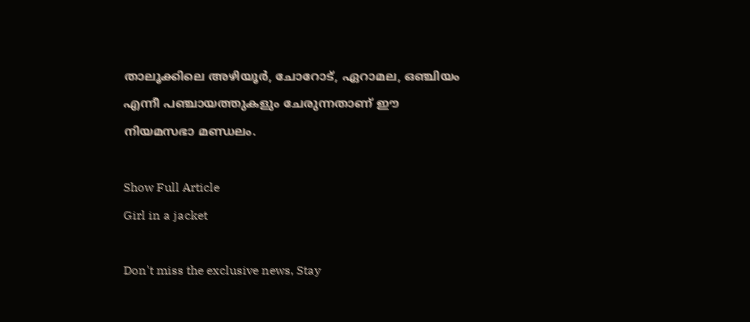താലൂക്കിലെ അഴിയൂർ, ചോറോട്, ഏറാമല, ഒഞ്ചിയം എന്നീ പഞ്ചായത്തുകളും ചേരുന്നതാണ് ഈ നിയമസഭാ മണ്ഡലം.

Show Full Article
Girl in a jacket

Don't miss the exclusive news, Stay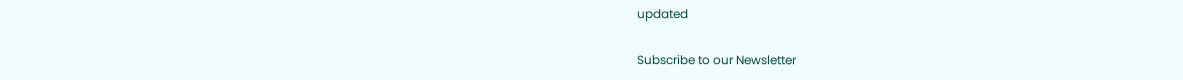updated

Subscribe to our Newsletter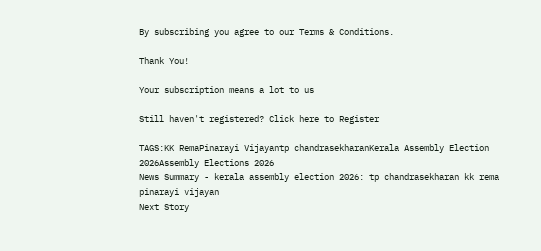By subscribing you agree to our Terms & Conditions.

Thank You!

Your subscription means a lot to us

Still haven't registered? Click here to Register

TAGS:KK RemaPinarayi Vijayantp chandrasekharanKerala Assembly Election 2026Assembly Elections 2026
News Summary - kerala assembly election 2026: tp chandrasekharan kk rema pinarayi vijayan
Next Story